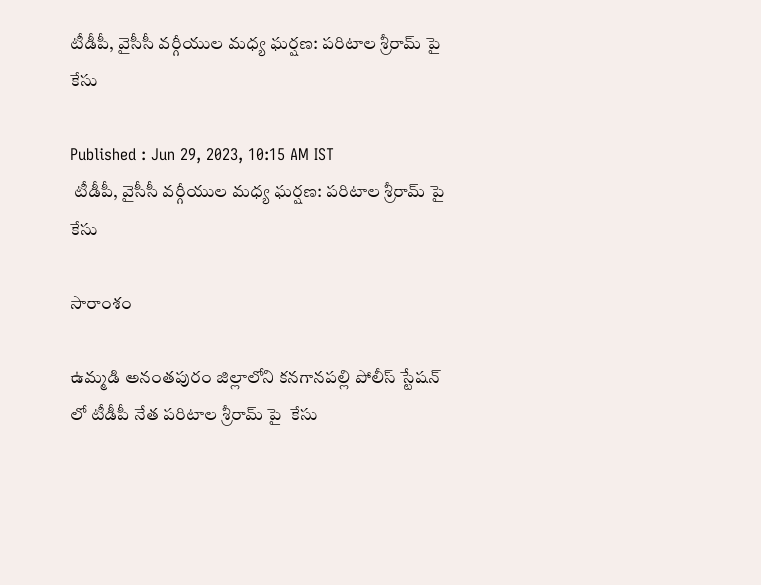టీడీపీ, వైసీసీ వర్గీయుల మధ్య ఘర్షణ: పరిటాల శ్రీరామ్ పై కేసు

Published : Jun 29, 2023, 10:15 AM IST
 టీడీపీ, వైసీసీ వర్గీయుల మధ్య ఘర్షణ: పరిటాల శ్రీరామ్ పై  కేసు

సారాంశం

ఉమ్మడి అనంతపురం జిల్లాలోని కనగానపల్లి పోలీస్ స్టేషన్ లో టీడీపీ నేత పరిటాల శ్రీరామ్ పై  కేసు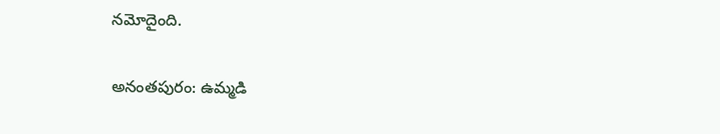నమోదైంది.

అనంతపురం: ఉమ్మడి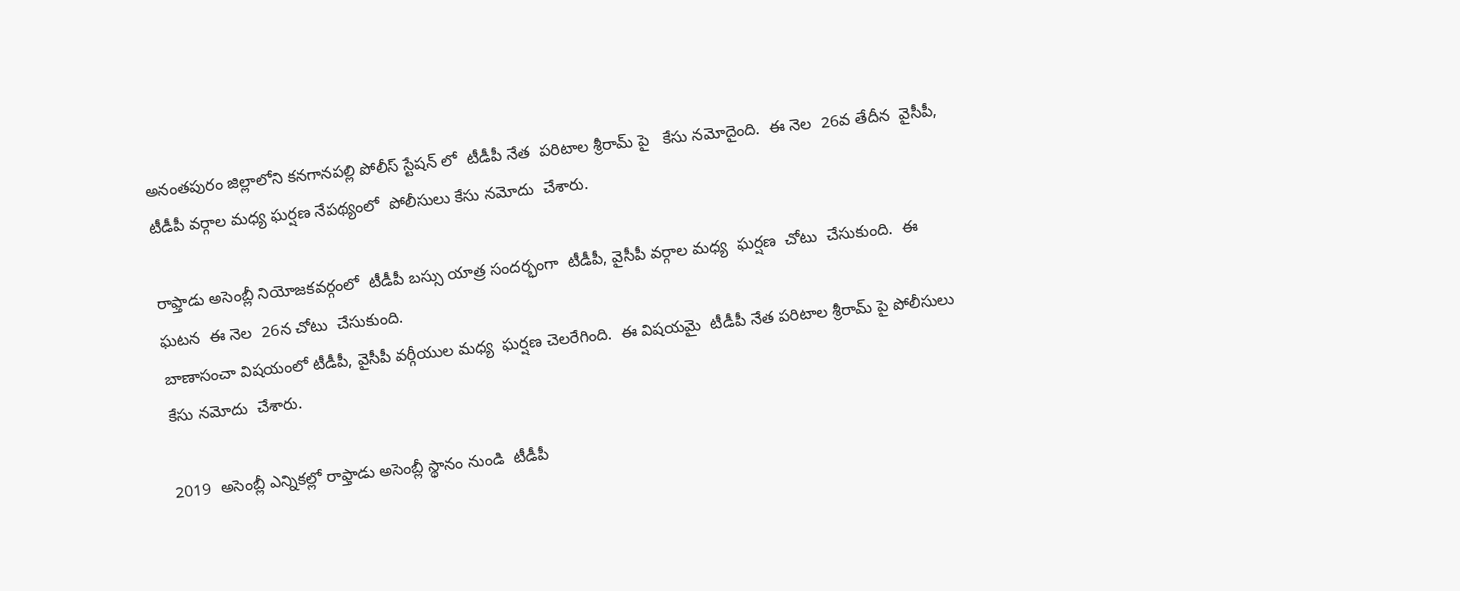అనంతపురం జిల్లాలోని కనగానపల్లి పోలీస్ స్టేషన్ లో  టీడీపీ నేత  పరిటాల శ్రీరామ్ పై   కేసు నమోదైంది.  ఈ నెల  26వ తేదీన  వైసీపీ, టీడీపీ వర్గాల మధ్య ఘర్షణ నేపథ్యంలో  పోలీసులు కేసు నమోదు  చేశారు.

రాఫ్తాడు అసెంబ్లీ నియోజకవర్గంలో  టీడీపీ బస్సు యాత్ర సందర్భంగా  టీడీపీ, వైసీపీ వర్గాల మధ్య  ఘర్షణ  చోటు  చేసుకుంది.  ఈ ఘటన  ఈ నెల  26న చోటు  చేసుకుంది.
బాణాసంచా విషయంలో టీడీపీ, వైసీపీ వర్గీయుల మధ్య  ఘర్షణ చెలరేగింది.  ఈ విషయమై  టీడీపీ నేత పరిటాల శ్రీరామ్ పై పోలీసులు  కేసు నమోదు  చేశారు.

2019  అసెంబ్లీ ఎన్నికల్లో రాఫ్తాడు అసెంబ్లీ స్థానం నుండి  టీడీపీ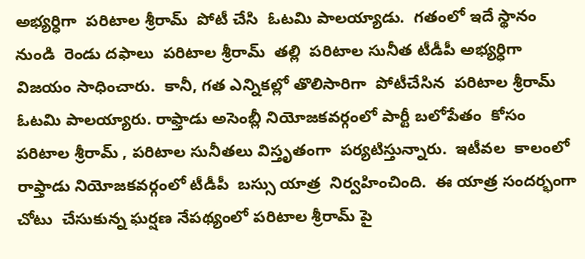అభ్యర్ధిగా  పరిటాల శ్రీరామ్  పోటీ చేసి  ఓటమి పాలయ్యాడు.  గతంలో ఇదే స్థానం నుండి  రెండు దఫాలు  పరిటాల శ్రీరామ్  తల్లి  పరిటాల సునీత టీడీపీ అభ్యర్ధిగా  విజయం సాధించారు.  కానీ, గత ఎన్నికల్లో తొలిసారిగా  పోటీచేసిన  పరిటాల శ్రీరామ్ ఓటమి పాలయ్యారు. రాఫ్తాడు అసెంబ్లీ నియోజకవర్గంలో పార్టీ బలోపేతం  కోసం  పరిటాల శ్రీరామ్ , పరిటాల సునీతలు విస్తృతంగా  పర్యటిస్తున్నారు.  ఇటీవల  కాలంలో  రాఫ్తాడు నియోజకవర్గంలో టీడీపీ  బస్సు యాత్ర  నిర్వహించింది.  ఈ యాత్ర సందర్భంగా   చోటు  చేసుకున్న ఘర్షణ నేపథ్యంలో పరిటాల శ్రీరామ్ పై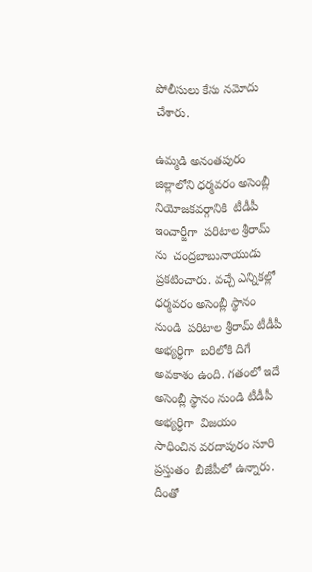పోలీసులు కేసు నమోదు  చేశారు.

ఉమ్మడి అనంతపురం  జిల్లాలోని ధర్మవరం అసెంబ్లీ నియోజకవర్గానికి  టీడీపీ ఇంచార్జీగా  పరిటాల శ్రీరామ్ ను  చంద్రబాబునాయుడు  ప్రకటించారు. వచ్చే ఎన్నికల్లో  ధర్మవరం అసెంబ్లీ స్థానం నుండి  పరిటాల శ్రీరామ్ టీడీపీ అభ్యర్ధిగా  బరిలోకి దిగే అవకాశం ఉంది. గతంలో ఇదే అసెంబ్లీ స్థానం నుండి టీడీపీ అభ్యర్ధిగా  విజయం సాధించిన వరదాపురం సూరి  ప్రస్తుతం  బీజేపీలో ఉన్నారు. దీంతో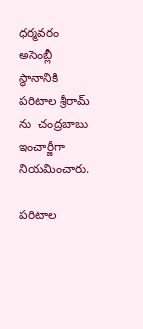ధర్మవరం అసెంబ్లీ స్థానానికి  పరిటాల శ్రీరామ్ ను  చంద్రబాబు ఇంచార్జీగా నియమించారు.

పరిటాల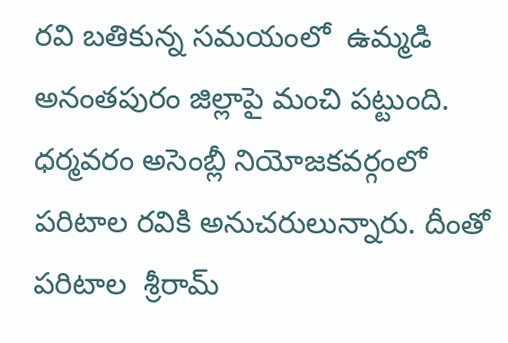రవి బతికున్న సమయంలో  ఉమ్మడి అనంతపురం జిల్లాపై మంచి పట్టుంది.  ధర్మవరం అసెంబ్లీ నియోజకవర్గంలో  పరిటాల రవికి అనుచరులున్నారు. దీంతో  పరిటాల  శ్రీరామ్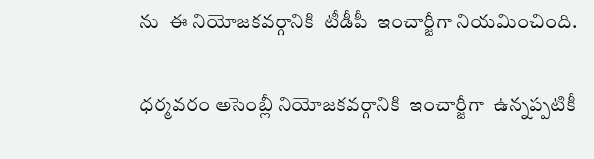ను  ఈ నియోజకవర్గానికి  టీడీపీ  ఇంచార్జీగా నియమించింది.

ధర్మవరం అసెంబ్లీ నియోజకవర్గానికి  ఇంచార్జీగా  ఉన్నప్పటికీ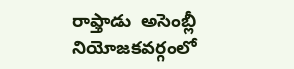రాఫ్తాడు  అసెంబ్లీ నియోజకవర్గంలో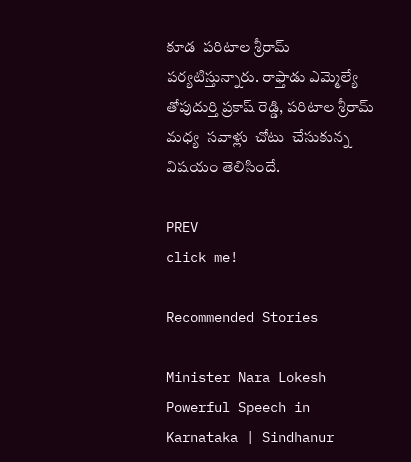కూడ  పరిటాల శ్రీరామ్  పర్యటిస్తున్నారు. రాఫ్తాడు ఎమ్మెల్యే తోపుదుర్తి ప్రకాష్ రెడ్డి, పరిటాల శ్రీరామ్ మధ్య  సవాళ్లు  చోటు  చేసుకున్న విషయం తెలిసిందే.

PREV
click me!

Recommended Stories

Minister Nara Lokesh Powerful Speech in Karnataka | Sindhanur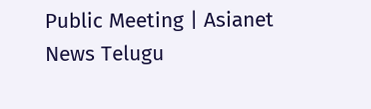Public Meeting | Asianet News Telugu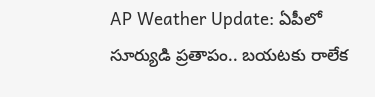AP Weather Update: ఏపీలో సూర్యుడి ప్రతాపం.. బయటకు రాలేక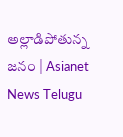అల్లాడిపోతున్న జనం | Asianet News Telugu